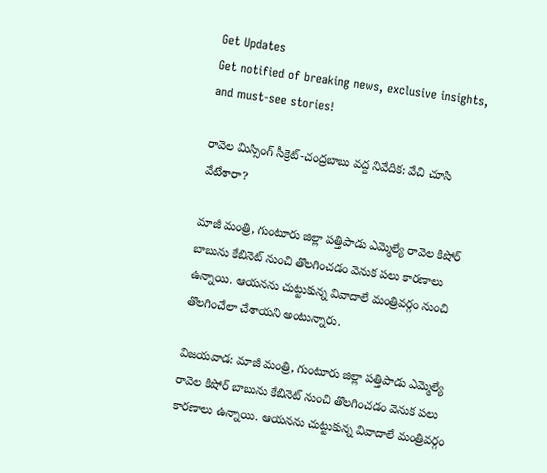Get Updates
Get notified of breaking news, exclusive insights, and must-see stories!

రావెల మిస్సింగ్ సీక్రెట్-చంద్రబాబు వద్ద నివేదిక: వేచి చూసి వేటేశారా?

మాజీ మంత్రి, గుంటూరు జిల్లా పత్తిపాడు ఎమ్మెల్యే రావెల కిషోర్ బాబును కేబినెట్ నుంచి తొలగించడం వెనుక పలు కారణాలు ఉన్నాయి. ఆయనను చుట్టుకున్న వివాదాలే మంత్రివర్గం నుంచి తొలగించేలా చేశాయని అంటున్నారు.

విజయవాడ: మాజీ మంత్రి, గుంటూరు జిల్లా పత్తిపాడు ఎమ్మెల్యే రావెల కిషోర్ బాబును కేబినెట్ నుంచి తొలగించడం వెనుక పలు కారణాలు ఉన్నాయి. ఆయనను చుట్టుకున్న వివాదాలే మంత్రివర్గం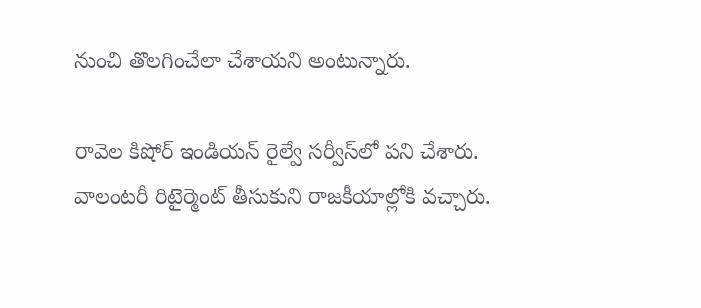నుంచి తొలగించేలా చేశాయని అంటున్నారు.

రావెల కిషోర్ ఇండియన్ రైల్వే సర్వీస్‌లో పని చేశారు. వాలంటరీ రిటైర్మెంట్‌ తీసుకుని రాజకీయాల్లోకి వచ్చారు.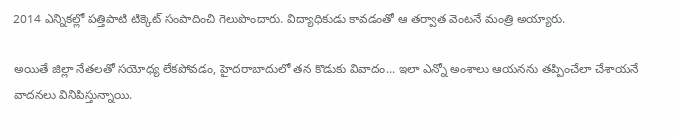2014 ఎన్నికల్లో పత్తిపాటి టిక్కెట్ సంపాదించి గెలుపొందారు. విద్యాధికుడు కావడంతో ఆ తర్వాత వెంటనే మంత్రి అయ్యారు.

అయితే జిల్లా నేతలతో సయోధ్య లేకపోవడం, హైదరాబాదులో తన కొడుకు వివాదం... ఇలా ఎన్నో అంశాలు ఆయనను తప్పించేలా చేశాయనే వాదనలు వినిపిస్తున్నాయి.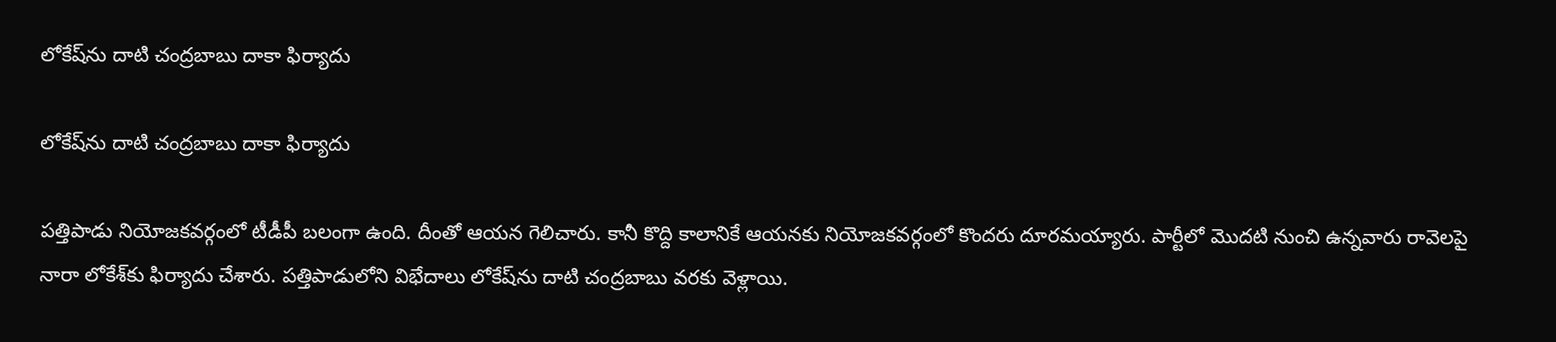లోకేష్‌ను దాటి చంద్రబాబు దాకా ఫిర్యాదు

లోకేష్‌ను దాటి చంద్రబాబు దాకా ఫిర్యాదు

పత్తిపాడు నియోజకవర్గంలో టీడీపీ బలంగా ఉంది. దీంతో ఆయన గెలిచారు. కానీ కొద్ది కాలానికే ఆయనకు నియోజకవర్గంలో కొందరు దూరమయ్యారు. పార్టీలో మొదటి నుంచి ఉన్నవారు రావెలపై నారా లోకేశ్‌కు ఫిర్యాదు చేశారు. పత్తిపాడులోని విభేదాలు లోకేష్‌ను దాటి చంద్రబాబు వరకు వెళ్లాయి.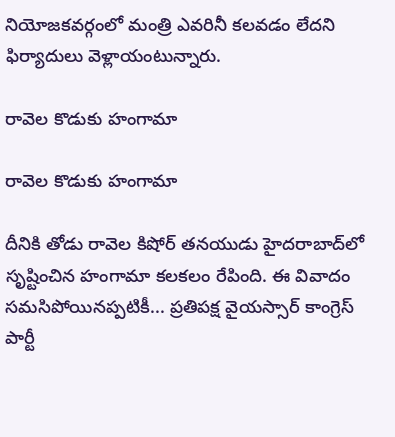నియోజకవర్గంలో మంత్రి ఎవరినీ కలవడం లేదని ఫిర్యాదులు వెళ్లాయంటున్నారు.

రావెల కొడుకు హంగామా

రావెల కొడుకు హంగామా

దీనికి తోడు రావెల కిషోర్ తనయుడు హైదరాబాద్‌లో సృష్టించిన హంగామా కలకలం రేపింది. ఈ వివాదం సమసిపోయినప్పటికీ... ప్రతిపక్ష వైయస్సార్ కాంగ్రెస్ పార్టీ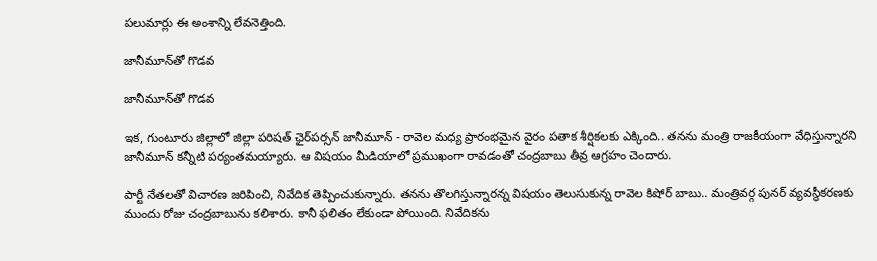పలుమార్లు ఈ అంశాన్ని లేవనెత్తింది.

జానీమూన్‍‌తో గొడవ

జానీమూన్‍‌తో గొడవ

ఇక, గుంటూరు జిల్లాలో జిల్లా పరిషత్‌ ఛైర్‌పర్సన్‌ జానీమూన్‌ - రావెల మధ్య ప్రారంభమైన వైరం పతాక శీర్షికలకు ఎక్కింది.. తనను మంత్రి రాజకీయంగా వేధిస్తున్నారని జానీమూన్‌ కన్నీటి పర్యంతమయ్యారు. ఆ విషయం మీడియాలో ప్రముఖంగా రావడంతో చంద్రబాబు తీవ్ర ఆగ్రహం చెందారు.

పార్టీ నేతలతో విచారణ జరిపించి, నివేదిక తెప్పించుకున్నారు. తనను తొలగిస్తున్నారన్న విషయం తెలుసుకున్న రావెల కిషోర్ బాబు.. మంత్రివర్గ పునర్ వ్యవస్థీకరణకు ముందు రోజు చంద్రబాబును కలిశారు. కానీ ఫలితం లేకుండా పోయింది. నివేదికను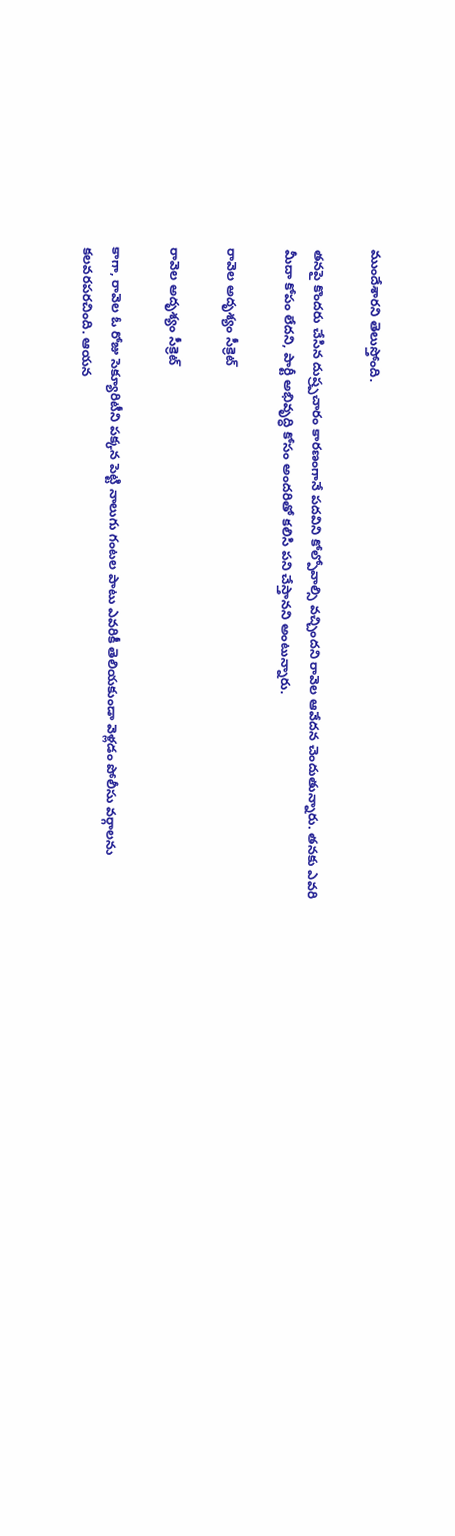ముందేశారని తెలుస్తోంది.

తనపై కొందరు చేసిన దుష్ర్పచారం కారణంగానే పదవిని కోల్పోవాల్సి వచ్చిందని రావెల ఆవేదన చెందుతున్నారు. తనకు ఎవరి మీదా కోపం లేదని, పార్టీ అభివృద్ధి కోసం అందరితో కలిసి పని చేస్తానని అంటున్నారు.

రావెల అదృశ్యం సీక్రెట్

రావెల అదృశ్యం సీక్రెట్

కాగా, రావెల ఓ రోజు సెక్యూరిటీని పక్కన పెట్టి నాలుగు గంటల పాటు ఎవరికీ తెలియకుండా వెళ్లడం పోలీసు వర్గాలను కలవరపరచింది. ఆయన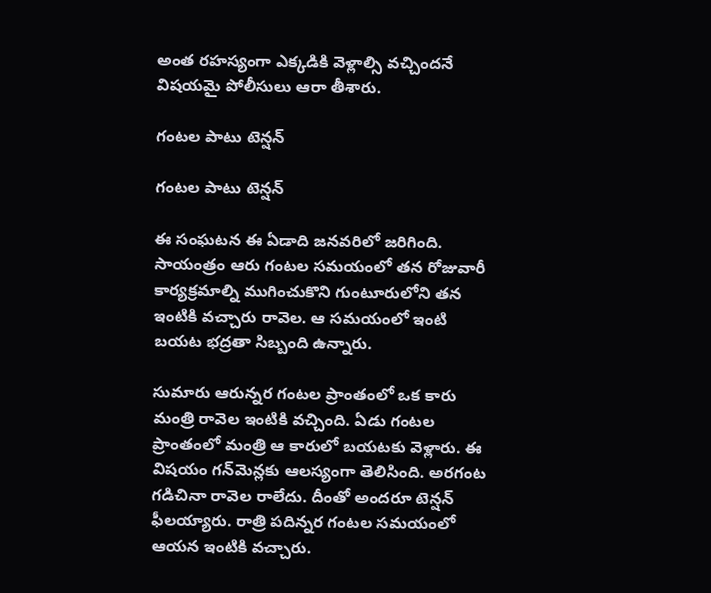అంత రహస్యంగా ఎక్కడికి వెళ్లాల్సి వచ్చిందనే విషయమై పోలీసులు ఆరా తీశారు.

గంటల పాటు టెన్షన్

గంటల పాటు టెన్షన్

ఈ సంఘటన ఈ ఏడాది జనవరిలో జరిగింది. సాయంత్రం ఆరు గంటల సమయంలో తన రోజువారీ కార్యక్రమాల్ని ముగించుకొని గుంటూరులోని తన ఇంటికి వచ్చారు రావెల. ఆ సమయంలో ఇంటి బయట భద్రతా సిబ్బంది ఉన్నారు.

సుమారు ఆరున్నర గంటల ప్రాంతంలో ఒక కారు మంత్రి రావెల ఇంటికి వచ్చింది. ఏడు గంటల ప్రాంతంలో మంత్రి ఆ కారులో బయటకు వెళ్లారు. ఈ విషయం గన్‌మెన్లకు ఆలస్యంగా తెలిసింది. అరగంట గడిచినా రావెల రాలేదు. దీంతో అందరూ టెన్షన్ ఫీలయ్యారు. రాత్రి పదిన్నర గంటల సమయంలో ఆయన ఇంటికి వచ్చారు.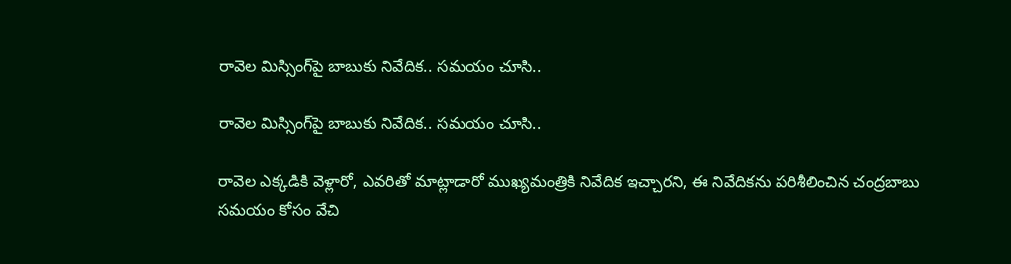రావెల మిస్సింగ్‌పై బాబుకు నివేదిక.. సమయం చూసి..

రావెల మిస్సింగ్‌పై బాబుకు నివేదిక.. సమయం చూసి..

రావెల ఎక్కడికి వెళ్లారో, ఎవరితో మాట్లాడారో ముఖ్యమంత్రికి నివేదిక ఇచ్చారని, ఈ నివేదికను పరిశీలించిన చంద్రబాబు సమయం కోసం వేచి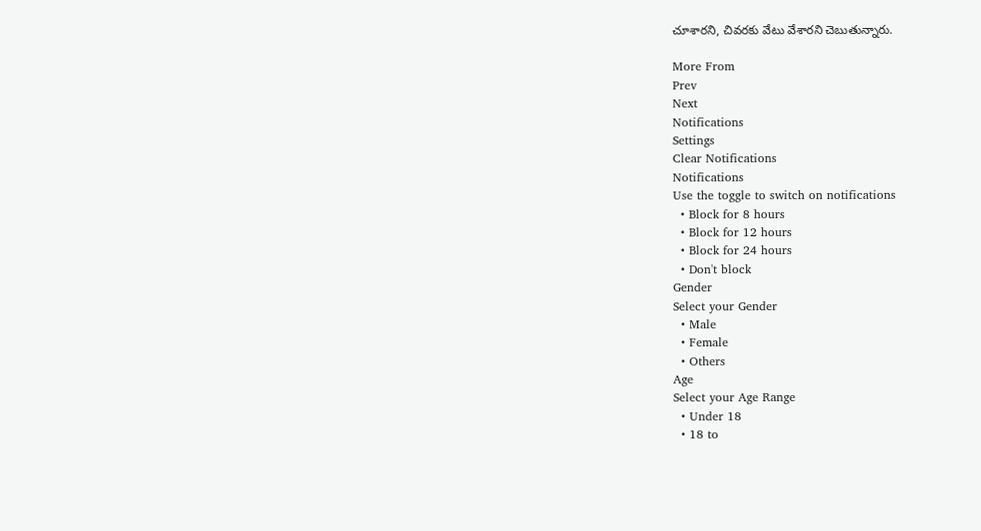చూశారని, చివరకు వేటు వేశారని చెబుతున్నారు.

More From
Prev
Next
Notifications
Settings
Clear Notifications
Notifications
Use the toggle to switch on notifications
  • Block for 8 hours
  • Block for 12 hours
  • Block for 24 hours
  • Don't block
Gender
Select your Gender
  • Male
  • Female
  • Others
Age
Select your Age Range
  • Under 18
  • 18 to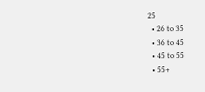25
  • 26 to 35
  • 36 to 45
  • 45 to 55
  • 55+